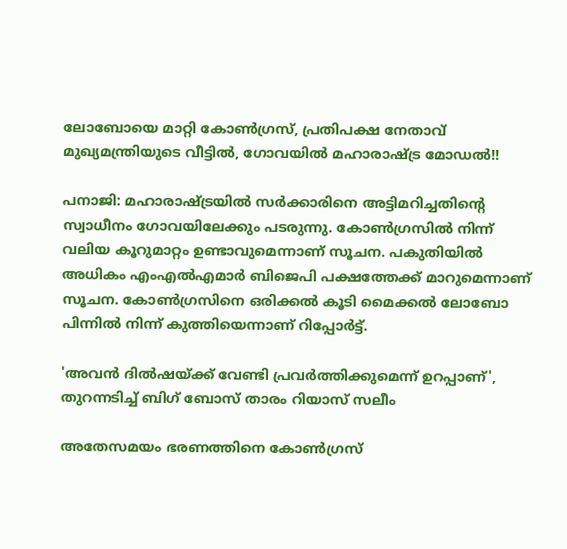ലോബോയെ മാറ്റി കോണ്‍ഗ്രസ്, പ്രതിപക്ഷ നേതാവ് മുഖ്യമന്ത്രിയുടെ വീട്ടില്‍, ഗോവയില്‍ മഹാരാഷ്ട്ര മോഡല്‍!!

പനാജി: മഹാരാഷ്ട്രയില്‍ സര്‍ക്കാരിനെ അട്ടിമറിച്ചതിന്റെ സ്വാധീനം ഗോവയിലേക്കും പടരുന്നു. കോണ്‍ഗ്രസില്‍ നിന്ന് വലിയ കൂറുമാറ്റം ഉണ്ടാവുമെന്നാണ് സൂചന. പകുതിയില്‍ അധികം എംഎല്‍എമാര്‍ ബിജെപി പക്ഷത്തേക്ക് മാറുമെന്നാണ് സൂചന. കോണ്‍ഗ്രസിനെ ഒരിക്കല്‍ കൂടി മൈക്കല്‍ ലോബോ പിന്നില്‍ നിന്ന് കുത്തിയെന്നാണ് റിപ്പോര്‍ട്ട്.

'അവന്‍ ദില്‍ഷയ്ക്ക് വേണ്ടി പ്രവര്‍ത്തിക്കുമെന്ന് ഉറപ്പാണ്', തുറന്നടിച്ച് ബിഗ് ബോസ് താരം റിയാസ് സലീം

അതേസമയം ഭരണത്തിനെ കോണ്‍ഗ്രസ്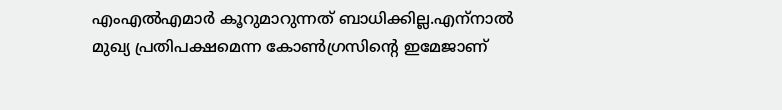എംഎല്‍എമാര്‍ കൂറുമാറുന്നത് ബാധിക്കില്ല.എന്‌നാല്‍ മുഖ്യ പ്രതിപക്ഷമെന്ന കോണ്‍ഗ്രസിന്റെ ഇമേജാണ്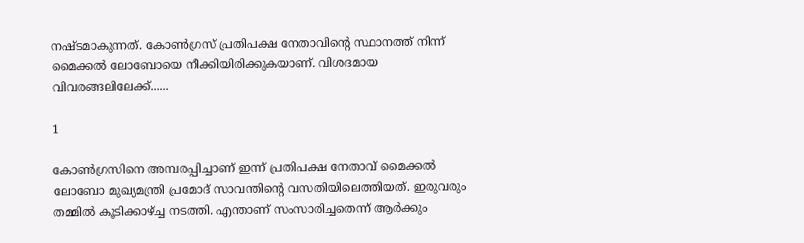നഷ്ടമാകുന്നത്. കോണ്‍ഗ്രസ് പ്രതിപക്ഷ നേതാവിന്റെ സ്ഥാനത്ത് നിന്ന് മൈക്കല്‍ ലോബോയെ നീക്കിയിരിക്കുകയാണ്. വിശദമായ വിവരങ്ങലിലേക്ക്......

1

കോണ്‍ഗ്രസിനെ അമ്പരപ്പിച്ചാണ് ഇന്ന് പ്രതിപക്ഷ നേതാവ് മൈക്കല്‍ ലോബോ മുഖ്യമന്ത്രി പ്രമോദ് സാവന്തിന്റെ വസതിയിലെത്തിയത്. ഇരുവരും തമ്മില്‍ കൂടിക്കാഴ്ച്ച നടത്തി. എന്താണ് സംസാരിച്ചതെന്ന് ആര്‍ക്കും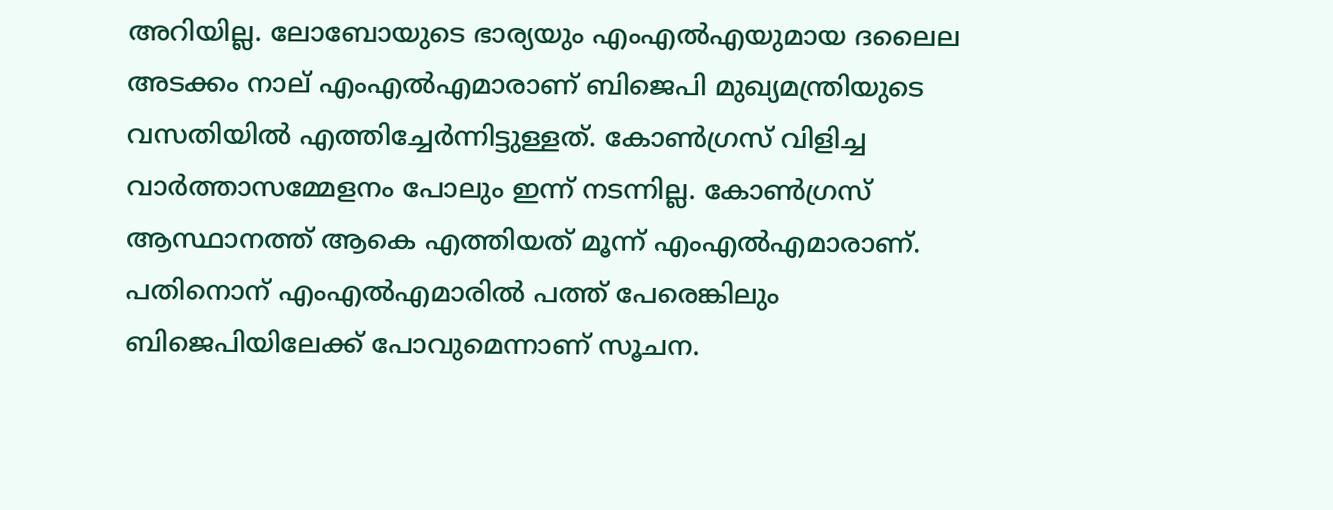അറിയില്ല. ലോബോയുടെ ഭാര്യയും എംഎല്‍എയുമായ ദലൈല അടക്കം നാല് എംഎല്‍എമാരാണ് ബിജെപി മുഖ്യമന്ത്രിയുടെ വസതിയില്‍ എത്തിച്ചേര്‍ന്നിട്ടുള്ളത്. കോണ്‍ഗ്രസ് വിളിച്ച വാര്‍ത്താസമ്മേളനം പോലും ഇന്ന് നടന്നില്ല. കോണ്‍ഗ്രസ് ആസ്ഥാനത്ത് ആകെ എത്തിയത് മൂന്ന് എംഎല്‍എമാരാണ്. പതിനൊന് എംഎല്‍എമാരില്‍ പത്ത് പേരെങ്കിലും ബിജെപിയിലേക്ക് പോവുമെന്നാണ് സൂചന.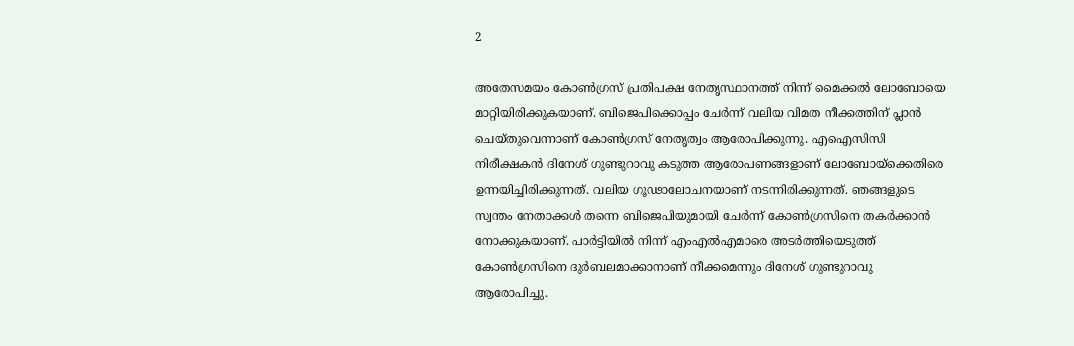2

അതേസമയം കോണ്‍ഗ്രസ് പ്രതിപക്ഷ നേതൃസ്ഥാനത്ത് നിന്ന് മൈക്കല്‍ ലോബോയെ മാറ്റിയിരിക്കുകയാണ്. ബിജെപിക്കൊപ്പം ചേര്‍ന്ന് വലിയ വിമത നീക്കത്തിന് പ്ലാന്‍ ചെയ്തുവെന്നാണ് കോണ്‍ഗ്രസ് നേതൃത്വം ആരോപിക്കുന്നു. എഐസിസി നിരീക്ഷകന്‍ ദിനേശ് ഗുണ്ടുറാവു കടുത്ത ആരോപണങ്ങളാണ് ലോബോയ്‌ക്കെതിരെ ഉന്നയിച്ചിരിക്കുന്നത്. വലിയ ഗൂഢാലോചനയാണ് നടന്നിരിക്കുന്നത്. ഞങ്ങളുടെ സ്വന്തം നേതാക്കള്‍ തന്നെ ബിജെപിയുമായി ചേര്‍ന്ന് കോണ്‍ഗ്രസിനെ തകര്‍ക്കാന്‍ നോക്കുകയാണ്. പാര്‍ട്ടിയില്‍ നിന്ന് എംഎല്‍എമാരെ അടര്‍ത്തിയെടുത്ത് കോണ്‍ഗ്രസിനെ ദുര്‍ബലമാക്കാനാണ് നീക്കമെന്നും ദിനേശ് ഗുണ്ടുറാവു ആരോപിച്ചു.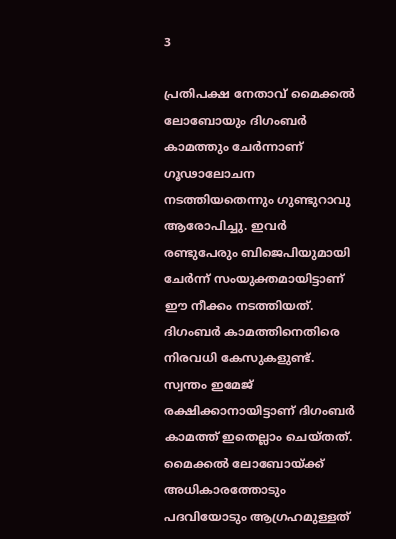3

പ്രതിപക്ഷ നേതാവ് മൈക്കല്‍ ലോബോയും ദിഗംബര്‍ കാമത്തും ചേര്‍ന്നാണ് ഗൂഢാലോചന നടത്തിയതെന്നും ഗുണ്ടുറാവു ആരോപിച്ചു. ഇവര്‍ രണ്ടുപേരും ബിജെപിയുമായി ചേര്‍ന്ന് സംയുക്തമായിട്ടാണ് ഈ നീക്കം നടത്തിയത്. ദിഗംബര്‍ കാമത്തിനെതിരെ നിരവധി കേസുകളുണ്ട്. സ്വന്തം ഇമേജ് രക്ഷിക്കാനായിട്ടാണ് ദിഗംബര്‍ കാമത്ത് ഇതെല്ലാം ചെയ്തത്. മൈക്കല്‍ ലോബോയ്ക്ക് അധികാരത്തോടും പദവിയോടും ആഗ്രഹമുള്ളത്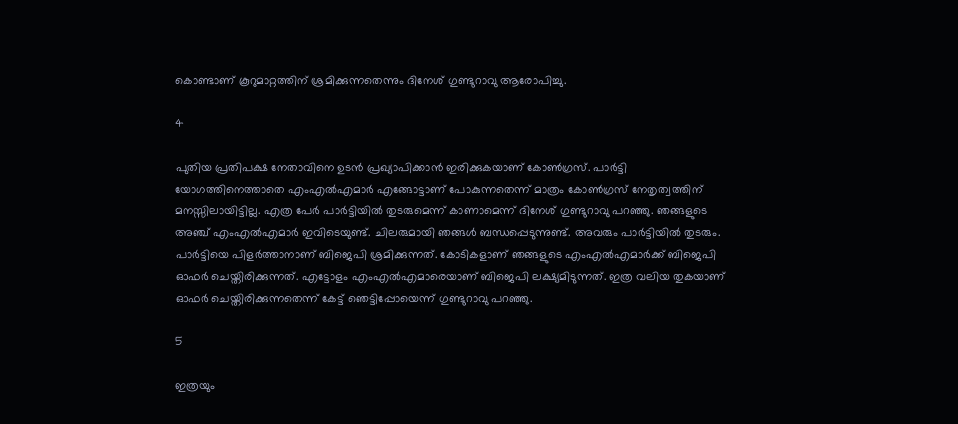കൊണ്ടാണ് കൂറുമാറ്റത്തിന് ശ്രമിക്കുന്നതെന്നും ദിനേശ് ഗുണ്ടുറാവു ആരോപിച്ചു.

4

പുതിയ പ്രതിപക്ഷ നേതാവിനെ ഉടന്‍ പ്രഖ്യാപിക്കാന്‍ ഇരിക്കുകയാണ് കോണ്‍ഗ്രസ്. പാര്‍ട്ടി യോഗത്തിനെത്താതെ എംഎല്‍എമാര്‍ എങ്ങോട്ടാണ് പോകുന്നതെന്ന് മാത്രം കോണ്‍ഗ്രസ് നേതൃത്വത്തിന് മനസ്സിലായിട്ടില്ല. എത്ര പേര്‍ പാര്‍ട്ടിയില്‍ തുടരുമെന്ന് കാണാമെന്ന് ദിനേശ് ഗുണ്ടുറാവു പറഞ്ഞു. ഞങ്ങളുടെ അഞ്ച് എംഎല്‍എമാര്‍ ഇവിടെയുണ്ട്. ചിലരുമായി ഞങ്ങള്‍ ബന്ധപ്പെടുന്നുണ്ട്. അവരും പാര്‍ട്ടിയില്‍ തുടരും. പാര്‍ട്ടിയെ പിളര്‍ത്താനാണ് ബിജെപി ശ്രമിക്കുന്നത്. കോടികളാണ് ഞങ്ങളുടെ എംഎല്‍എമാര്‍ക്ക് ബിജെപി ഓഫര്‍ ചെയ്തിരിക്കുന്നത്. എട്ടോളം എംഎല്‍എമാരെയാണ് ബിജെപി ലക്ഷ്യമിടുന്നത്. ഇത്ര വലിയ തുകയാണ് ഓഫര്‍ ചെയ്തിരിക്കുന്നതെന്ന് കേട്ട് ഞെട്ടിപ്പോയെന്ന് ഗുണ്ടുറാവു പറഞ്ഞു.

5

ഇത്രയും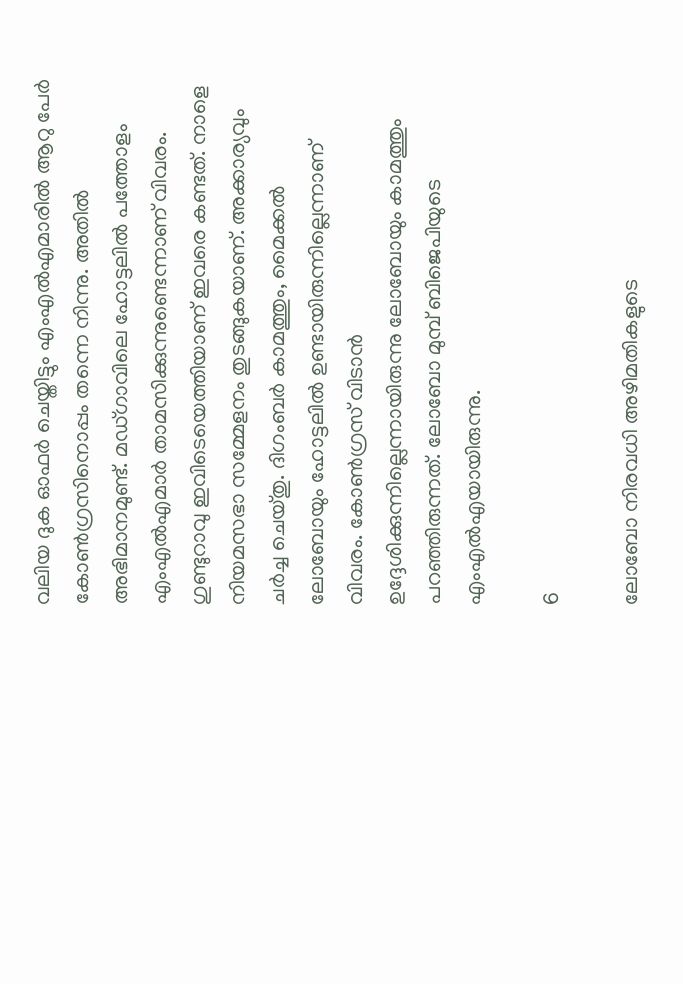വലിയ ദുക ഓഫര്‍ ചെയ്തിട്ടും എംഎല്‍എമാരില്‍ ആറു പേര്‍ കോണ്‍ഗ്രസിനൊപ്പം തന്നെ നിന്നു. അതില്‍ അഭിമാനമുണ്ട്. മഡ്ഗാവിലെ ഹോട്ടലില്‍ പത്തോളം എംഎല്‍എമാര്‍ താമസിക്കുന്നുണ്ടെന്നാണ് വിവരം. ഗുണ്ടുറാവു ഇവിടെയെത്തിയാണ് ഇവരെ കണ്ടത്. നാളെ നിയമസഭാ സമ്മേളനം തുടങ്ങുകയാണ്. അക്കാര്യവും ചര്‍ച്ച ചെയ്തു. ദിഗംബര്‍ കാമത്തും, മൈക്കല്‍ ലോബോയും ഹോട്ടലില്‍ ഉണ്ടായിരുന്നില്ലെന്നാണ് വിവരം. കോണ്‍ഗ്രസ് വിടാന്‍ ഉദ്ദേശിക്കുന്നില്ലെന്നായിരുന്നു ലോബോയും കാമത്തും പറഞ്ഞിരുന്നത്. ലോബോ മുമ്പ് ബിജെപിയുടെ എംഎല്‍എയായിരുന്നു.

6

ലോബോ നിരവധി അഴിമതികളുടെ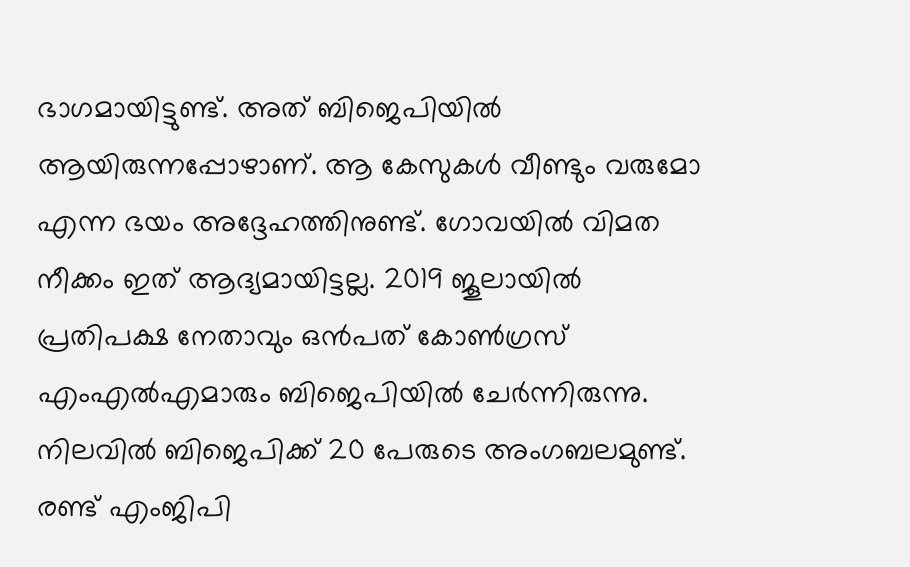ഭാഗമായിട്ടുണ്ട്. അത് ബിജെപിയില്‍ ആയിരുന്നപ്പോഴാണ്. ആ കേസുകള്‍ വീണ്ടും വരുമോ എന്ന ഭയം അദ്ദേഹത്തിനുണ്ട്. ഗോവയില്‍ വിമത നീക്കം ഇത് ആദ്യമായിട്ടല്ല. 2019 ജൂലായില്‍ പ്രതിപക്ഷ നേതാവും ഒന്‍പത് കോണ്‍ഗ്രസ് എംഎല്‍എമാരും ബിജെപിയില്‍ ചേര്‍ന്നിരുന്നു. നിലവില്‍ ബിജെപിക്ക് 20 പേരുടെ അംഗബലമുണ്ട്. രണ്ട് എംജിപി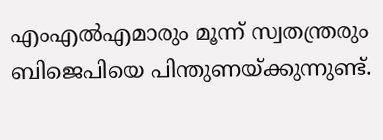എംഎല്‍എമാരും മൂന്ന് സ്വതന്ത്രരും ബിജെപിയെ പിന്തുണയ്ക്കുന്നുണ്ട്.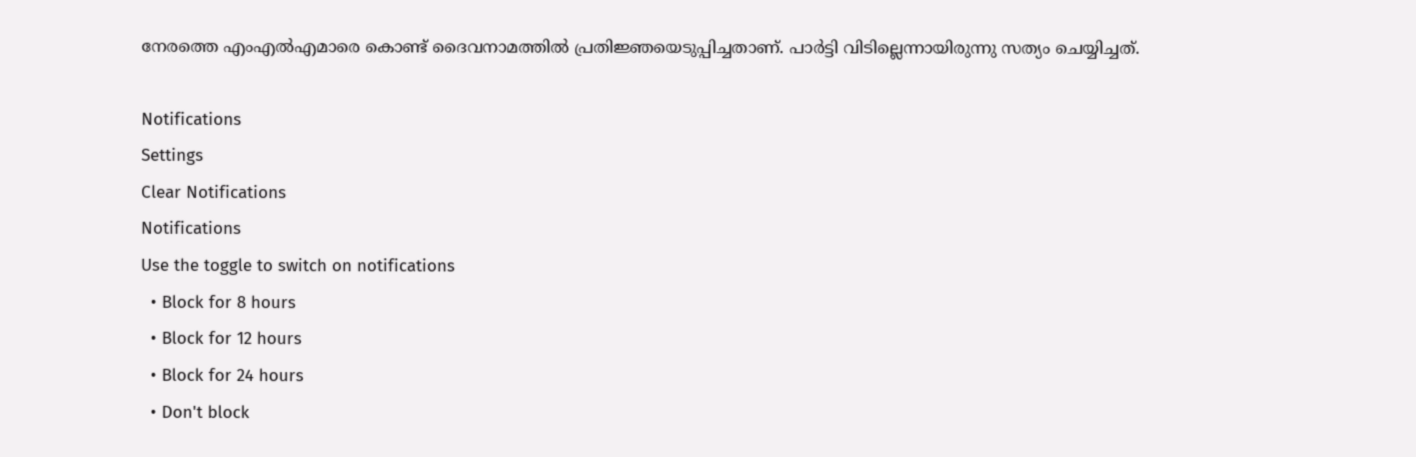നേരത്തെ എംഎല്‍എമാരെ കൊണ്ട് ദൈവനാമത്തില്‍ പ്രതിജ്ഞയെടുപ്പിച്ചതാണ്. പാര്‍ട്ടി വിടില്ലെന്നായിരുന്നു സത്യം ചെയ്യിച്ചത്.

Notifications
Settings
Clear Notifications
Notifications
Use the toggle to switch on notifications
  • Block for 8 hours
  • Block for 12 hours
  • Block for 24 hours
  • Don't block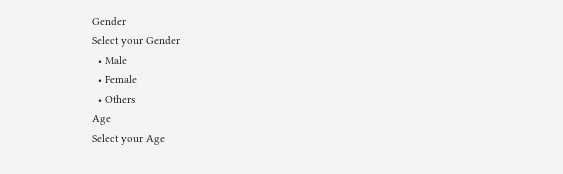Gender
Select your Gender
  • Male
  • Female
  • Others
Age
Select your Age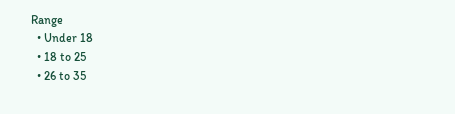Range
  • Under 18
  • 18 to 25
  • 26 to 35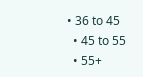• 36 to 45
  • 45 to 55
  • 55+